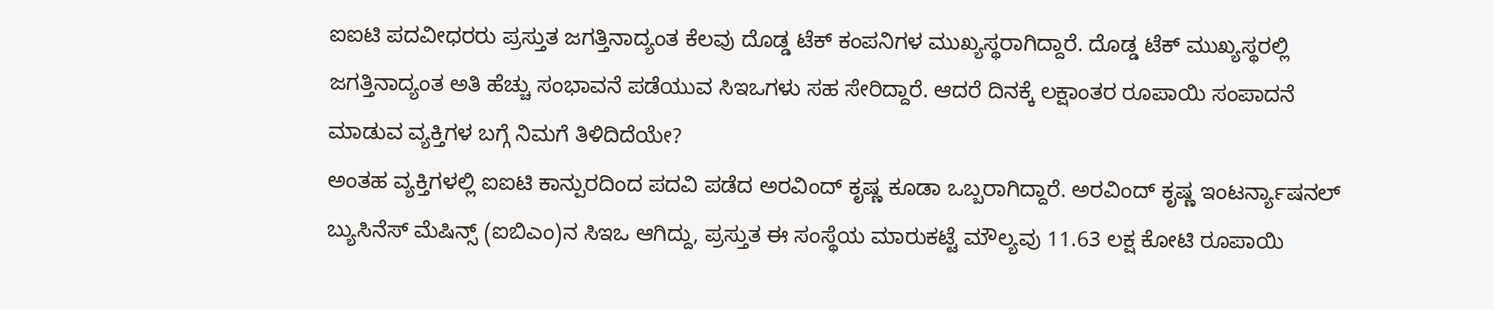ಐಐಟಿ ಪದವೀಧರರು ಪ್ರಸ್ತುತ ಜಗತ್ತಿನಾದ್ಯಂತ ಕೆಲವು ದೊಡ್ಡ ಟೆಕ್ ಕಂಪನಿಗಳ ಮುಖ್ಯಸ್ಥರಾಗಿದ್ದಾರೆ. ದೊಡ್ಡ ಟೆಕ್ ಮುಖ್ಯಸ್ಥರಲ್ಲಿ ಜಗತ್ತಿನಾದ್ಯಂತ ಅತಿ ಹೆಚ್ಚು ಸಂಭಾವನೆ ಪಡೆಯುವ ಸಿಇಒಗಳು ಸಹ ಸೇರಿದ್ದಾರೆ. ಆದರೆ ದಿನಕ್ಕೆ ಲಕ್ಷಾಂತರ ರೂಪಾಯಿ ಸಂಪಾದನೆ ಮಾಡುವ ವ್ಯಕ್ತಿಗಳ ಬಗ್ಗೆ ನಿಮಗೆ ತಿಳಿದಿದೆಯೇ?
ಅಂತಹ ವ್ಯಕ್ತಿಗಳಲ್ಲಿ ಐಐಟಿ ಕಾನ್ಪುರದಿಂದ ಪದವಿ ಪಡೆದ ಅರವಿಂದ್ ಕೃಷ್ಣ ಕೂಡಾ ಒಬ್ಬರಾಗಿದ್ದಾರೆ. ಅರವಿಂದ್ ಕೃಷ್ಣ ಇಂಟರ್ನ್ಯಾಷನಲ್ ಬ್ಯುಸಿನೆಸ್ ಮೆಷಿನ್ಸ್ (ಐಬಿಎಂ)ನ ಸಿಇಒ ಆಗಿದ್ದು, ಪ್ರಸ್ತುತ ಈ ಸಂಸ್ಥೆಯ ಮಾರುಕಟ್ಟೆ ಮೌಲ್ಯವು 11.63 ಲಕ್ಷ ಕೋಟಿ ರೂಪಾಯಿ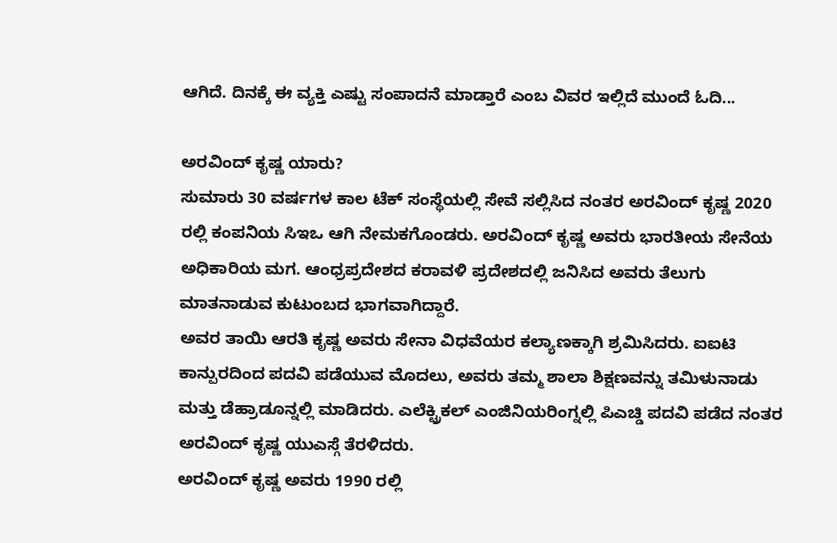ಆಗಿದೆ. ದಿನಕ್ಕೆ ಈ ವ್ಯಕ್ತಿ ಎಷ್ಟು ಸಂಪಾದನೆ ಮಾಡ್ತಾರೆ ಎಂಬ ವಿವರ ಇಲ್ಲಿದೆ ಮುಂದೆ ಓದಿ...

ಅರವಿಂದ್ ಕೃಷ್ಣ ಯಾರು?
ಸುಮಾರು 30 ವರ್ಷಗಳ ಕಾಲ ಟೆಕ್ ಸಂಸ್ಥೆಯಲ್ಲಿ ಸೇವೆ ಸಲ್ಲಿಸಿದ ನಂತರ ಅರವಿಂದ್ ಕೃಷ್ಣ 2020 ರಲ್ಲಿ ಕಂಪನಿಯ ಸಿಇಒ ಆಗಿ ನೇಮಕಗೊಂಡರು. ಅರವಿಂದ್ ಕೃಷ್ಣ ಅವರು ಭಾರತೀಯ ಸೇನೆಯ ಅಧಿಕಾರಿಯ ಮಗ. ಆಂಧ್ರಪ್ರದೇಶದ ಕರಾವಳಿ ಪ್ರದೇಶದಲ್ಲಿ ಜನಿಸಿದ ಅವರು ತೆಲುಗು ಮಾತನಾಡುವ ಕುಟುಂಬದ ಭಾಗವಾಗಿದ್ದಾರೆ.
ಅವರ ತಾಯಿ ಆರತಿ ಕೃಷ್ಣ ಅವರು ಸೇನಾ ವಿಧವೆಯರ ಕಲ್ಯಾಣಕ್ಕಾಗಿ ಶ್ರಮಿಸಿದರು. ಐಐಟಿ ಕಾನ್ಪುರದಿಂದ ಪದವಿ ಪಡೆಯುವ ಮೊದಲು, ಅವರು ತಮ್ಮ ಶಾಲಾ ಶಿಕ್ಷಣವನ್ನು ತಮಿಳುನಾಡು ಮತ್ತು ಡೆಹ್ರಾಡೂನ್ನಲ್ಲಿ ಮಾಡಿದರು. ಎಲೆಕ್ಟ್ರಿಕಲ್ ಎಂಜಿನಿಯರಿಂಗ್ನಲ್ಲಿ ಪಿಎಚ್ಡಿ ಪದವಿ ಪಡೆದ ನಂತರ ಅರವಿಂದ್ ಕೃಷ್ಣ ಯುಎಸ್ಗೆ ತೆರಳಿದರು.
ಅರವಿಂದ್ ಕೃಷ್ಣ ಅವರು 1990 ರಲ್ಲಿ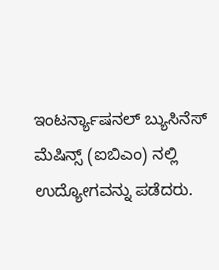ಇಂಟರ್ನ್ಯಾಷನಲ್ ಬ್ಯುಸಿನೆಸ್ ಮೆಷಿನ್ಸ್ (ಐಬಿಎಂ) ನಲ್ಲಿ ಉದ್ಯೋಗವನ್ನು ಪಡೆದರು.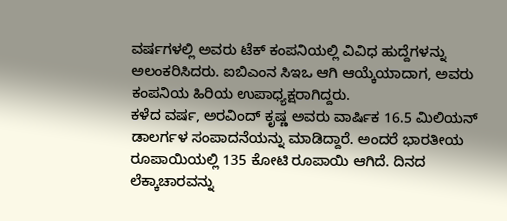ವರ್ಷಗಳಲ್ಲಿ ಅವರು ಟೆಕ್ ಕಂಪನಿಯಲ್ಲಿ ವಿವಿಧ ಹುದ್ದೆಗಳನ್ನು ಅಲಂಕರಿಸಿದರು. ಐಬಿಎಂನ ಸಿಇಒ ಆಗಿ ಆಯ್ಕೆಯಾದಾಗ, ಅವರು ಕಂಪನಿಯ ಹಿರಿಯ ಉಪಾಧ್ಯಕ್ಷರಾಗಿದ್ದರು.
ಕಳೆದ ವರ್ಷ, ಅರವಿಂದ್ ಕೃಷ್ಣ ಅವರು ವಾರ್ಷಿಕ 16.5 ಮಿಲಿಯನ್ ಡಾಲರ್ಗಳ ಸಂಪಾದನೆಯನ್ನು ಮಾಡಿದ್ದಾರೆ. ಅಂದರೆ ಭಾರತೀಯ ರೂಪಾಯಿಯಲ್ಲಿ 135 ಕೋಟಿ ರೂಪಾಯಿ ಆಗಿದೆ. ದಿನದ ಲೆಕ್ಕಾಚಾರವನ್ನು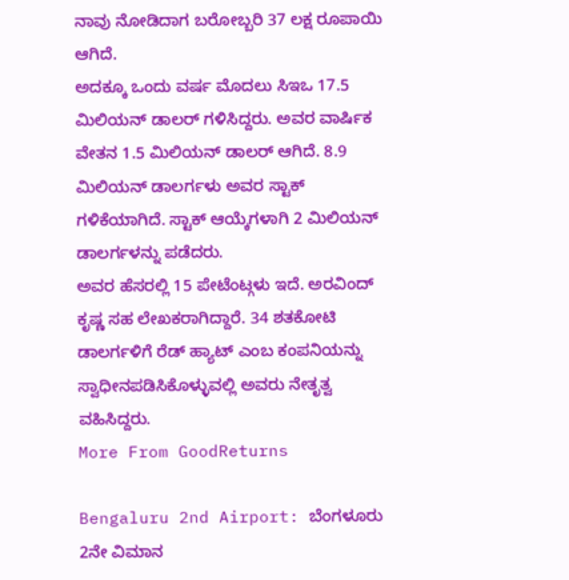ನಾವು ನೋಡಿದಾಗ ಬರೋಬ್ಬರಿ 37 ಲಕ್ಷ ರೂಪಾಯಿ ಆಗಿದೆ.
ಅದಕ್ಕೂ ಒಂದು ವರ್ಷ ಮೊದಲು ಸಿಇಒ 17.5 ಮಿಲಿಯನ್ ಡಾಲರ್ ಗಳಿಸಿದ್ದರು. ಅವರ ವಾರ್ಷಿಕ ವೇತನ 1.5 ಮಿಲಿಯನ್ ಡಾಲರ್ ಆಗಿದೆ. 8.9 ಮಿಲಿಯನ್ ಡಾಲರ್ಗಳು ಅವರ ಸ್ಟಾಕ್ ಗಳಿಕೆಯಾಗಿದೆ. ಸ್ಟಾಕ್ ಆಯ್ಕೆಗಳಾಗಿ 2 ಮಿಲಿಯನ್ ಡಾಲರ್ಗಳನ್ನು ಪಡೆದರು.
ಅವರ ಹೆಸರಲ್ಲಿ 15 ಪೇಟೆಂಟ್ಗಳು ಇದೆ. ಅರವಿಂದ್ ಕೃಷ್ಣ ಸಹ ಲೇಖಕರಾಗಿದ್ದಾರೆ. 34 ಶತಕೋಟಿ ಡಾಲರ್ಗಳಿಗೆ ರೆಡ್ ಹ್ಯಾಟ್ ಎಂಬ ಕಂಪನಿಯನ್ನು ಸ್ವಾಧೀನಪಡಿಸಿಕೊಳ್ಳುವಲ್ಲಿ ಅವರು ನೇತೃತ್ವ ವಹಿಸಿದ್ದರು.
More From GoodReturns

Bengaluru 2nd Airport: ಬೆಂಗಳೂರು 2ನೇ ವಿಮಾನ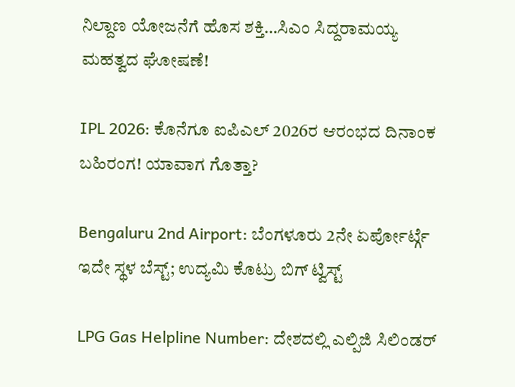ನಿಲ್ದಾಣ ಯೋಜನೆಗೆ ಹೊಸ ಶಕ್ತಿ…ಸಿಎಂ ಸಿದ್ದರಾಮಯ್ಯ ಮಹತ್ವದ ಘೋಷಣೆ!

IPL 2026: ಕೊನೆಗೂ ಐಪಿಎಲ್ 2026ರ ಆರಂಭದ ದಿನಾಂಕ ಬಹಿರಂಗ! ಯಾವಾಗ ಗೊತ್ತಾ?

Bengaluru 2nd Airport: ಬೆಂಗಳೂರು 2ನೇ ಏರ್ಪೋರ್ಟ್ಗೆ ಇದೇ ಸ್ಥಳ ಬೆಸ್ಟ್; ಉದ್ಯಮಿ ಕೊಟ್ರು ಬಿಗ್ ಟ್ವಿಸ್ಟ್

LPG Gas Helpline Number: ದೇಶದಲ್ಲಿ ಎಲ್ಪಿಜಿ ಸಿಲಿಂಡರ್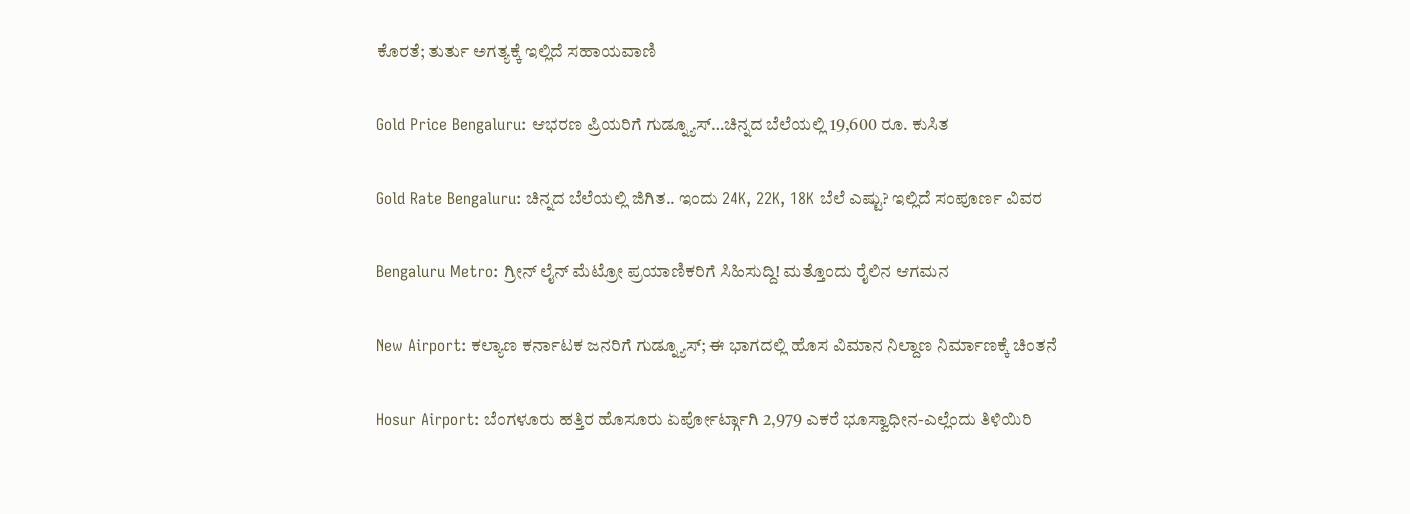ಕೊರತೆ; ತುರ್ತು ಅಗತ್ಯಕ್ಕೆ ಇಲ್ಲಿದೆ ಸಹಾಯವಾಣಿ

Gold Price Bengaluru: ಆಭರಣ ಪ್ರಿಯರಿಗೆ ಗುಡ್ನ್ಯೂಸ್…ಚಿನ್ನದ ಬೆಲೆಯಲ್ಲಿ 19,600 ರೂ. ಕುಸಿತ

Gold Rate Bengaluru: ಚಿನ್ನದ ಬೆಲೆಯಲ್ಲಿ ಜಿಗಿತ.. ಇಂದು 24K, 22K, 18K ಬೆಲೆ ಎಷ್ಟು? ಇಲ್ಲಿದೆ ಸಂಪೂರ್ಣ ವಿವರ

Bengaluru Metro: ಗ್ರೀನ್ ಲೈನ್ ಮೆಟ್ರೋ ಪ್ರಯಾಣಿಕರಿಗೆ ಸಿಹಿಸುದ್ದಿ! ಮತ್ತೊಂದು ರೈಲಿನ ಆಗಮನ

New Airport: ಕಲ್ಯಾಣ ಕರ್ನಾಟಕ ಜನರಿಗೆ ಗುಡ್ನ್ಯೂಸ್; ಈ ಭಾಗದಲ್ಲಿ ಹೊಸ ವಿಮಾನ ನಿಲ್ದಾಣ ನಿರ್ಮಾಣಕ್ಕೆ ಚಿಂತನೆ

Hosur Airport: ಬೆಂಗಳೂರು ಹತ್ತಿರ ಹೊಸೂರು ಏರ್ಪೋರ್ಟ್ಗಾಗಿ 2,979 ಎಕರೆ ಭೂಸ್ವಾಧೀನ-ಎಲ್ಲೆಂದು ತಿಳಿಯಿರಿ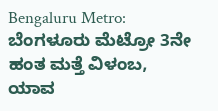Bengaluru Metro: ಬೆಂಗಳೂರು ಮೆಟ್ರೋ 3ನೇ ಹಂತ ಮತ್ತೆ ವಿಳಂಬ, ಯಾವ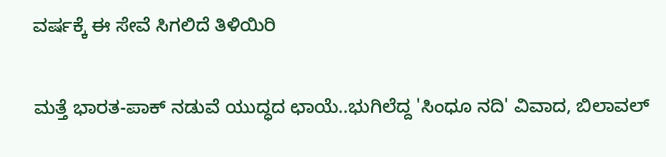ವರ್ಷಕ್ಕೆ ಈ ಸೇವೆ ಸಿಗಲಿದೆ ತಿಳಿಯಿರಿ

ಮತ್ತೆ ಭಾರತ-ಪಾಕ್ ನಡುವೆ ಯುದ್ಧದ ಛಾಯೆ..ಭುಗಿಲೆದ್ದ 'ಸಿಂಧೂ ನದಿ' ವಿವಾದ, ಬಿಲಾವಲ್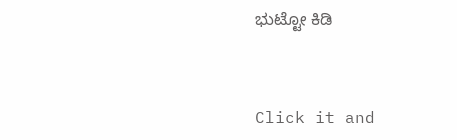ಭುಟ್ಟೋ ಕಿಡಿ



Click it and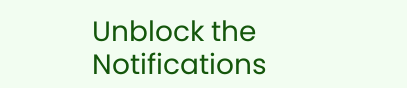Unblock the Notifications